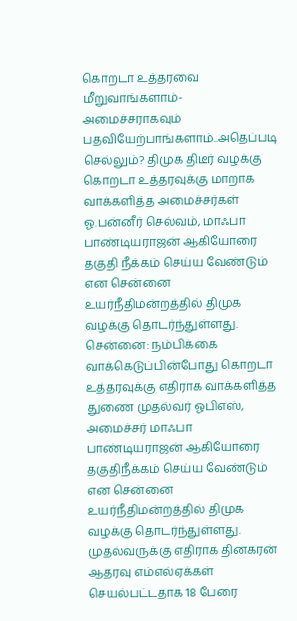கொறடா உத்தரவை மீறுவாங்களாம்- அமைச்சராகவும் பதவியேற்பாங்களாம்..அதெப்படி செல்லும்? திமுக திடீர் வழக்கு
கொறடா உத்தரவுக்கு மாறாக வாக்களித்த அமைச்சர்கள் ஓ.பன்னீர் செல்வம், மாஃபா பாண்டியராஜன் ஆகியோரை தகுதி நீக்கம் செய்ய வேண்டும் என சென்னை உயர்நீதிமன்றத்தில் திமுக வழக்கு தொடர்ந்துள்ளது.
சென்னை: நம்பிக்கை வாக்கெடுப்பின்போது கொறடா உத்தரவுக்கு எதிராக வாக்களித்த துணை முதல்வர் ஓபிஎஸ், அமைச்சர் மாஃபா பாண்டியராஜன் ஆகியோரை தகுதிநீக்கம் செய்ய வேண்டும் என சென்னை உயர்நீதிமன்றத்தில் திமுக வழக்கு தொடர்ந்துள்ளது.
முதல்வருக்கு எதிராக தினகரன் ஆதரவு எம்எல்ஏக்கள் செயல்பட்டதாக 18 பேரை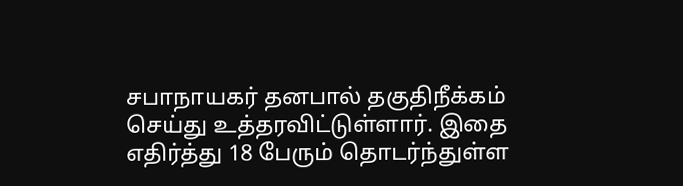சபாநாயகர் தனபால் தகுதிநீக்கம் செய்து உத்தரவிட்டுள்ளார். இதை எதிர்த்து 18 பேரும் தொடர்ந்துள்ள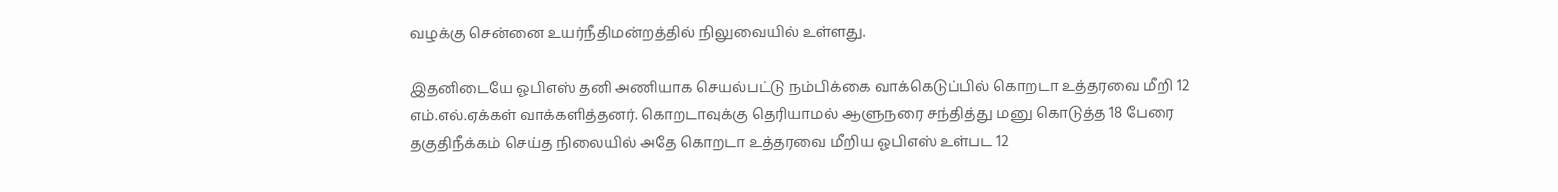வழக்கு சென்னை உயர்நீதிமன்றத்தில் நிலுவையில் உள்ளது.

இதனிடையே ஓபிஎஸ் தனி அணியாக செயல்பட்டு நம்பிக்கை வாக்கெடுப்பில் கொறடா உத்தரவை மீறி 12 எம்.எல்.ஏக்கள் வாக்களித்தனர். கொறடாவுக்கு தெரியாமல் ஆளுநரை சந்தித்து மனு கொடுத்த 18 பேரை தகுதிநீக்கம் செய்த நிலையில் அதே கொறடா உத்தரவை மீறிய ஓபிஎஸ் உள்பட 12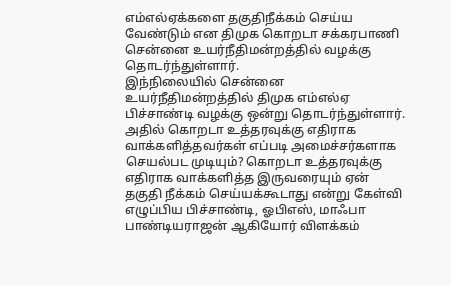எம்எல்ஏக்களை தகுதிநீக்கம் செய்ய வேண்டும் என திமுக கொறடா சக்கரபாணி சென்னை உயர்நீதிமன்றத்தில் வழக்கு தொடர்ந்துள்ளார்.
இந்நிலையில் சென்னை உயர்நீதிமன்றத்தில் திமுக எம்எல்ஏ பிச்சாண்டி வழக்கு ஒன்று தொடர்ந்துள்ளார். அதில் கொறடா உத்தரவுக்கு எதிராக வாக்களித்தவர்கள் எப்படி அமைச்சர்களாக செயல்பட முடியும்? கொறடா உத்தரவுக்கு எதிராக வாக்களித்த இருவரையும் ஏன் தகுதி நீக்கம் செய்யக்கூடாது என்று கேள்வி எழுப்பிய பிச்சாண்டி, ஓபிஎஸ், மாஃபா பாண்டியராஜன் ஆகியோர் விளக்கம்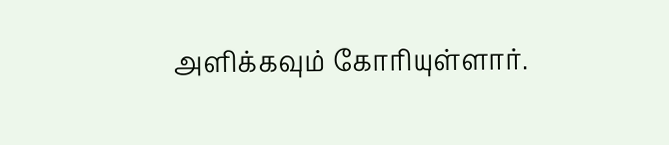அளிக்கவும் கோரியுள்ளார்.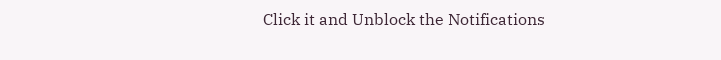Click it and Unblock the Notifications